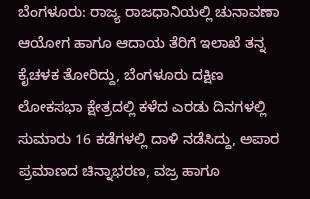ಬೆಂಗಳೂರು: ರಾಜ್ಯ ರಾಜಧಾನಿಯಲ್ಲಿ ಚುನಾವಣಾ ಆಯೋಗ ಹಾಗೂ ಆದಾಯ ತೆರಿಗೆ ಇಲಾಖೆ ತನ್ನ ಕೈಚಳಕ ತೋರಿದ್ದು, ಬೆಂಗಳೂರು ದಕ್ಷಿಣ ಲೋಕಸಭಾ ಕ್ಷೇತ್ರದಲ್ಲಿ ಕಳೆದ ಎರಡು ದಿನಗಳಲ್ಲಿ ಸುಮಾರು 16 ಕಡೆಗಳಲ್ಲಿ ದಾಳಿ ನಡೆಸಿದ್ದು, ಅಪಾರ ಪ್ರಮಾಣದ ಚಿನ್ನಾಭರಣ, ವಜ್ರ ಹಾಗೂ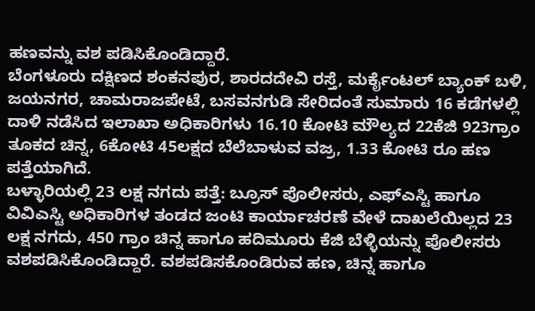ಹಣವನ್ನು ವಶ ಪಡಿಸಿಕೊಂಡಿದ್ದಾರೆ.
ಬೆಂಗಳೂರು ದಕ್ಷಿಣದ ಶಂಕನಪುರ, ಶಾರದದೇವಿ ರಸ್ತೆ, ಮರ್ಕೈಂಟಲ್ ಬ್ಯಾಂಕ್ ಬಳಿ, ಜಯನಗರ, ಚಾಮರಾಜಪೇಟೆ, ಬಸವನಗುಡಿ ಸೇರಿದಂತೆ ಸುಮಾರು 16 ಕಡೆಗಳಲ್ಲಿ ದಾಳಿ ನಡೆಸಿದ ಇಲಾಖಾ ಅಧಿಕಾರಿಗಳು 16.10 ಕೋಟಿ ಮೌಲ್ಯದ 22ಕೆಜಿ 923ಗ್ರಾಂ ತೂಕದ ಚಿನ್ನ, 6ಕೋಟಿ 45ಲಕ್ಷದ ಬೆಲೆಬಾಳುವ ವಜ್ರ, 1.33 ಕೋಟಿ ರೂ ಹಣ ಪತ್ತೆಯಾಗಿದೆ.
ಬಳ್ಳಾರಿಯಲ್ಲಿ 23 ಲಕ್ಷ ನಗದು ಪತ್ತೆ: ಬ್ರೂಸ್ ಪೊಲೀಸರು, ಎಫ್ಎಸ್ಟಿ ಹಾಗೂ ವಿವಿಎಸ್ಟಿ ಅಧಿಕಾರಿಗಳ ತಂಡದ ಜಂಟಿ ಕಾರ್ಯಾಚರಣೆ ವೇಳೆ ದಾಖಲೆಯಿಲ್ಲದ 23 ಲಕ್ಷ ನಗದು, 450 ಗ್ರಾಂ ಚಿನ್ನ ಹಾಗೂ ಹದಿಮೂರು ಕೆಜಿ ಬೆಳ್ಳಿಯನ್ನು ಪೊಲೀಸರು ವಶಪಡಿಸಿಕೊಂಡಿದ್ದಾರೆ. ವಶಪಡಿಸಕೊಂಡಿರುವ ಹಣ, ಚಿನ್ನ ಹಾಗೂ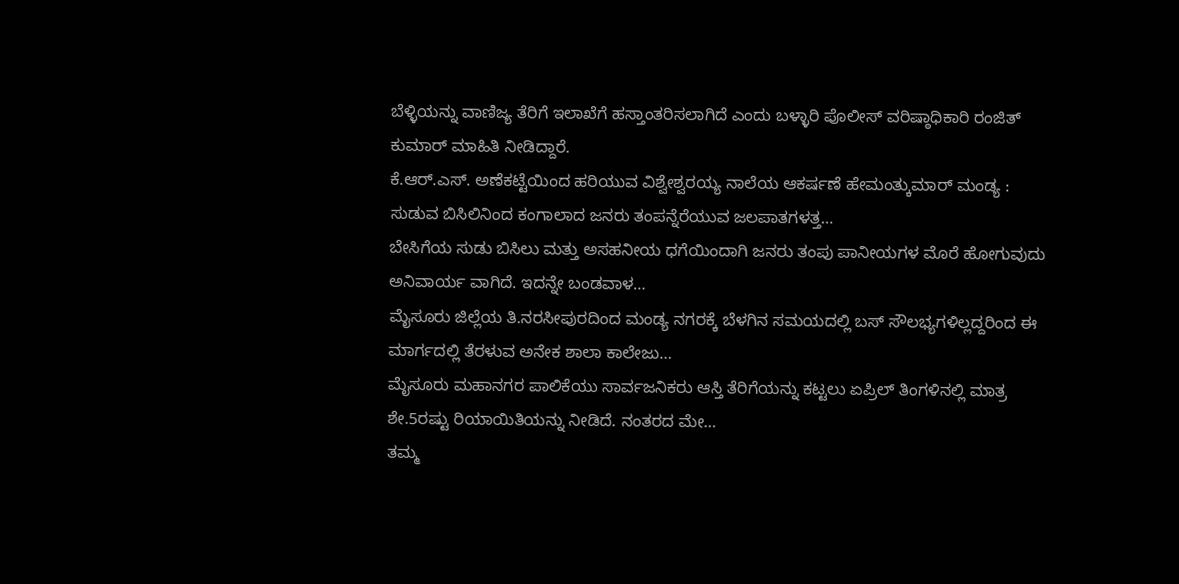ಬೆಳ್ಳಿಯನ್ನು ವಾಣಿಜ್ಯ ತೆರಿಗೆ ಇಲಾಖೆಗೆ ಹಸ್ತಾಂತರಿಸಲಾಗಿದೆ ಎಂದು ಬಳ್ಳಾರಿ ಪೊಲೀಸ್ ವರಿಷ್ಠಾಧಿಕಾರಿ ರಂಜಿತ್ ಕುಮಾರ್ ಮಾಹಿತಿ ನೀಡಿದ್ದಾರೆ.
ಕೆ.ಆರ್.ಎಸ್. ಅಣೆಕಟ್ಟೆಯಿಂದ ಹರಿಯುವ ವಿಶ್ವೇಶ್ವರಯ್ಯ ನಾಲೆಯ ಆಕರ್ಷಣೆ ಹೇಮಂತ್ಕುಮಾರ್ ಮಂಡ್ಯ : ಸುಡುವ ಬಿಸಿಲಿನಿಂದ ಕಂಗಾಲಾದ ಜನರು ತಂಪನ್ನೆರೆಯುವ ಜಲಪಾತಗಳತ್ತ…
ಬೇಸಿಗೆಯ ಸುಡು ಬಿಸಿಲು ಮತ್ತು ಅಸಹನೀಯ ಧಗೆಯಿಂದಾಗಿ ಜನರು ತಂಪು ಪಾನೀಯಗಳ ಮೊರೆ ಹೋಗುವುದು ಅನಿವಾರ್ಯ ವಾಗಿದೆ. ಇದನ್ನೇ ಬಂಡವಾಳ…
ಮೈಸೂರು ಜಿಲ್ಲೆಯ ತಿ.ನರಸೀಪುರದಿಂದ ಮಂಡ್ಯ ನಗರಕ್ಕೆ ಬೆಳಗಿನ ಸಮಯದಲ್ಲಿ ಬಸ್ ಸೌಲಭ್ಯಗಳಿಲ್ಲದ್ದರಿಂದ ಈ ಮಾರ್ಗದಲ್ಲಿ ತೆರಳುವ ಅನೇಕ ಶಾಲಾ ಕಾಲೇಜು…
ಮೈಸೂರು ಮಹಾನಗರ ಪಾಲಿಕೆಯು ಸಾರ್ವಜನಿಕರು ಆಸ್ತಿ ತೆರಿಗೆಯನ್ನು ಕಟ್ಟಲು ಏಪ್ರಿಲ್ ತಿಂಗಳಿನಲ್ಲಿ ಮಾತ್ರ ಶೇ.5ರಷ್ಟು ರಿಯಾಯಿತಿಯನ್ನು ನೀಡಿದೆ. ನಂತರದ ಮೇ…
ತಮ್ಮ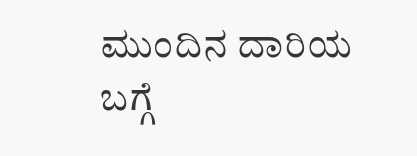ಮುಂದಿನ ದಾರಿಯ ಬಗ್ಗೆ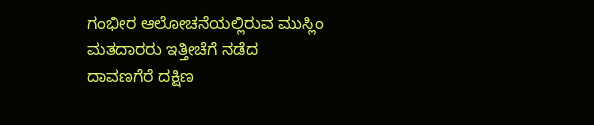ಗಂಭೀರ ಆಲೋಚನೆಯಲ್ಲಿರುವ ಮುಸ್ಲಿಂ ಮತದಾರರು ಇತ್ತೀಚೆಗೆ ನಡೆದ ದಾವಣಗೆರೆ ದಕ್ಷಿಣ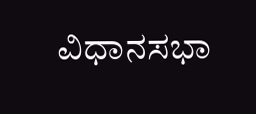ವಿಧಾನಸಭಾ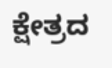ಕ್ಷೇತ್ರದ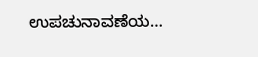ಉಪಚುನಾವಣೆಯ…